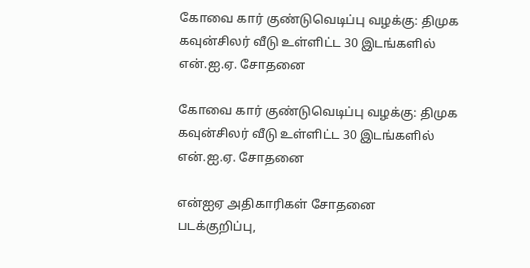கோவை கார் குண்டுவெடிப்பு வழக்கு: திமுக கவுன்சிலர் வீடு உள்ளிட்ட 30 இடங்களில் என்.ஐ.ஏ. சோதனை

கோவை கார் குண்டுவெடிப்பு வழக்கு: திமுக கவுன்சிலர் வீடு உள்ளிட்ட 30 இடங்களில் என்.ஐ.ஏ. சோதனை

என்ஐஏ அதிகாரிகள் சோதனை
படக்குறிப்பு,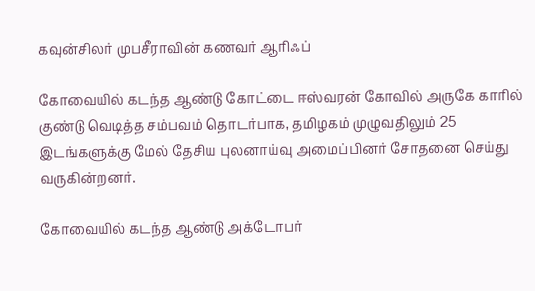கவுன்சிலர் முபசீராவின் கணவர் ஆரிஃப்

கோவையில் கடந்த ஆண்டு கோட்டை ஈஸ்வரன் கோவில் அருகே காரில் குண்டு வெடித்த சம்பவம் தொடர்பாக, தமிழகம் முழுவதிலும் 25 இடங்களுக்கு மேல் தேசிய புலனாய்வு அமைப்பினர் சோதனை செய்து வருகின்றனர்.

கோவையில் கடந்த ஆண்டு அக்டோபர்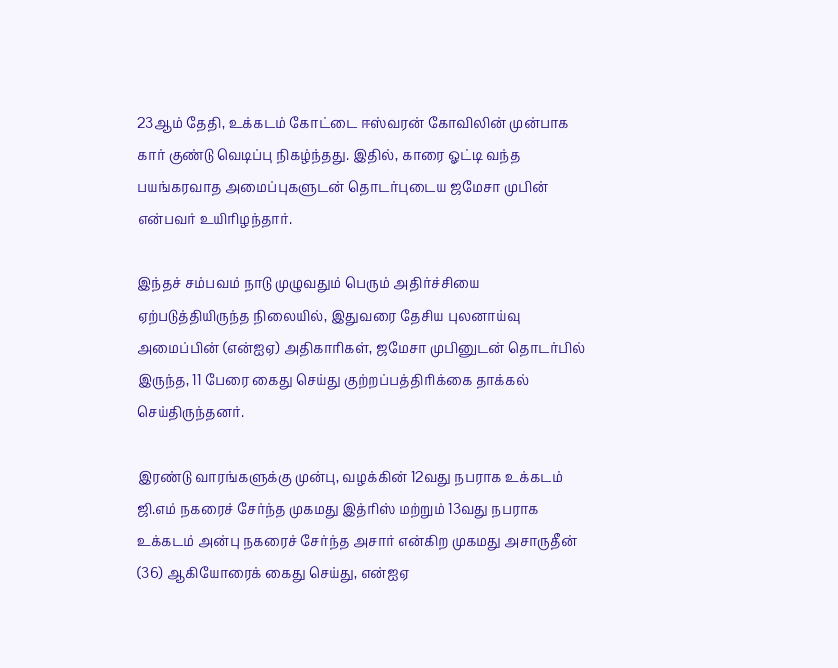23ஆம் தேதி, உக்கடம் கோட்டை ஈஸ்வரன் கோவிலின் முன்பாக கார் குண்டு வெடிப்பு நிகழ்ந்தது. இதில், காரை ஓட்டி வந்த பயங்கரவாத அமைப்புகளுடன் தொடர்புடைய ஜமேசா முபின் என்பவர் உயிரிழந்தார்.

இந்தச் சம்பவம் நாடு முழுவதும் பெரும் அதிர்ச்சியை ஏற்படுத்தியிருந்த நிலையில், இதுவரை தேசிய புலனாய்வு அமைப்பின் (என்ஐஏ) அதிகாரிகள், ஜமேசா முபினுடன் தொடர்பில் இருந்த, 11 பேரை கைது செய்து குற்றப்பத்திரிக்கை தாக்கல் செய்திருந்தனர்.

இரண்டு வாரங்களுக்கு முன்பு, வழக்கின் 12வது நபராக உக்கடம் ஜி.எம் நகரைச் சேர்ந்த முகமது இத்ரிஸ் மற்றும் 13வது நபராக உக்கடம் அன்பு நகரைச் சேர்ந்த அசார் என்கிற முகமது அசாருதீன் (36) ஆகியோரைக் கைது செய்து, என்ஐஏ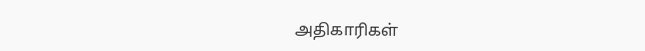அதிகாரிகள்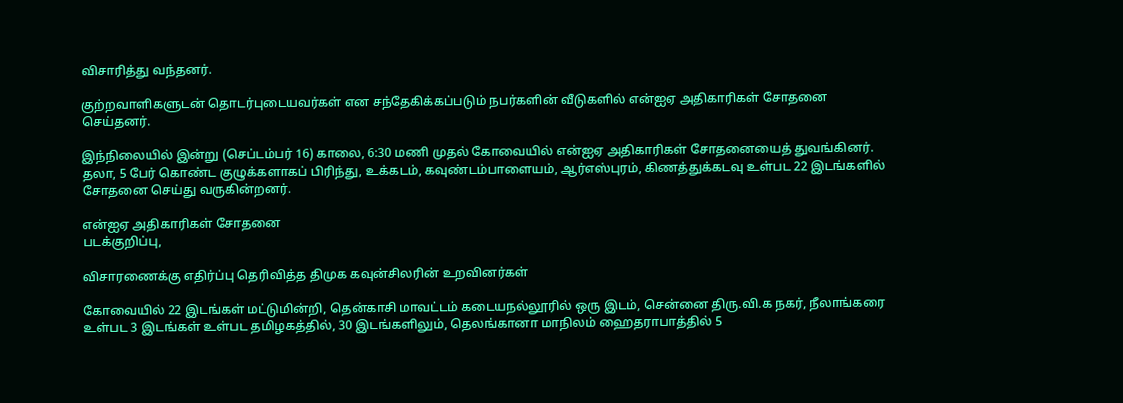விசாரித்து வந்தனர்.

குற்றவாளிகளுடன் தொடர்புடையவர்கள் என சந்தேகிக்கப்படும் நபர்களின் வீடுகளில் என்ஐஏ அதிகாரிகள் சோதனை செய்தனர்.

இந்நிலையில் இன்று (செப்டம்பர் 16) காலை, 6:30 மணி முதல் கோவையில் என்ஐஏ அதிகாரிகள் சோதனையைத் துவங்கினர். தலா, 5 பேர் கொண்ட குழுக்களாகப் பிரிந்து, உக்கடம், கவுண்டம்பாளையம், ஆர்எஸ்புரம், கிணத்துக்கடவு உள்பட 22 இடங்களில் சோதனை செய்து வருகின்றனர்.

என்ஐஏ அதிகாரிகள் சோதனை
படக்குறிப்பு,

விசாரணைக்கு எதிர்ப்பு தெரிவித்த திமுக கவுன்சிலரின் உறவினர்கள்

கோவையில் 22 இடங்கள் மட்டுமின்றி, தென்காசி மாவட்டம் கடையநல்லூரில் ஒரு இடம், சென்னை திரு.வி.க நகர், நீலாங்கரை உள்பட 3 இடங்கள் உள்பட தமிழகத்தில், 30 இடங்களிலும், தெலங்கானா மாநிலம் ஹைதராபாத்தில் 5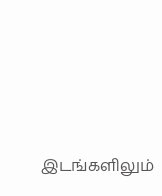இடங்களிலும்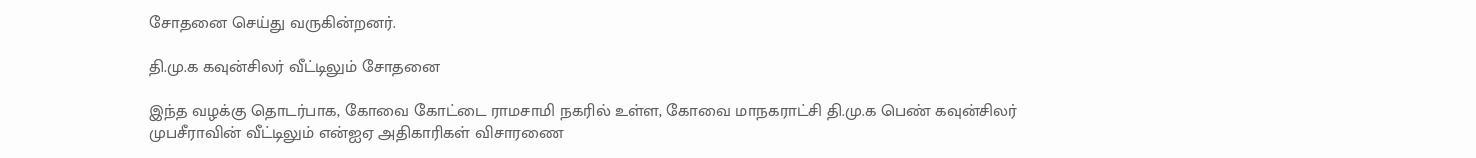சோதனை செய்து வருகின்றனர்.

தி.மு.க கவுன்சிலர் வீட்டிலும் சோதனை

இந்த வழக்கு தொடர்பாக, கோவை கோட்டை ராமசாமி நகரில் உள்ள, கோவை மாநகராட்சி தி.மு.க பெண் கவுன்சிலர் முபசீராவின் வீட்டிலும் என்ஐஏ அதிகாரிகள் விசாரணை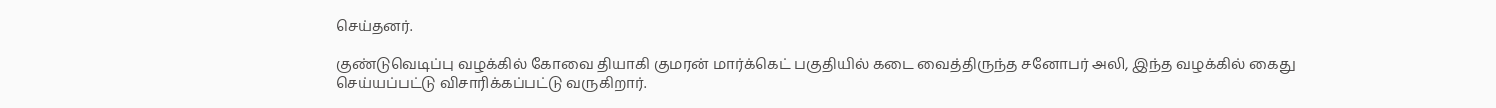செய்தனர்.

குண்டுவெடிப்பு வழக்கில் கோவை தியாகி குமரன் மார்க்கெட் பகுதியில் கடை வைத்திருந்த சனோபர் அலி, இந்த வழக்கில் கைது செய்யப்பட்டு விசாரிக்கப்பட்டு வருகிறார்.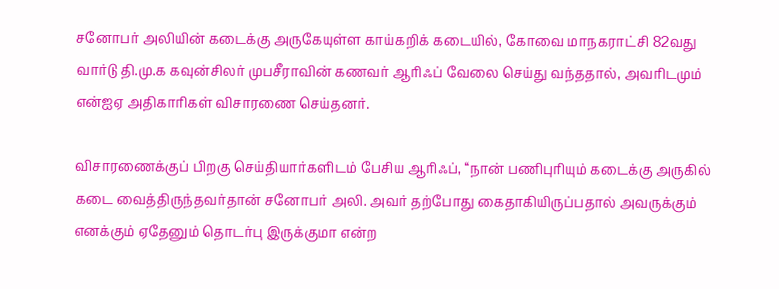சனோபர் அலியின் கடைக்கு அருகேயுள்ள காய்கறிக் கடையில், கோவை மாநகராட்சி 82வது வார்டு தி.மு.க கவுன்சிலர் முபசீராவின் கணவர் ஆரிஃப் வேலை செய்து வந்ததால், அவரிடமும் என்ஐஏ அதிகாரிகள் விசாரணை செய்தனர்.

விசாரணைக்குப் பிறகு செய்தியார்களிடம் பேசிய ஆரிஃப், ‘‘நான் பணிபுரியும் கடைக்கு அருகில் கடை வைத்திருந்தவர்தான் சனோபர் அலி. அவர் தற்போது கைதாகியிருப்பதால் அவருக்கும் எனக்கும் ஏதேனும் தொடர்பு இருக்குமா என்ற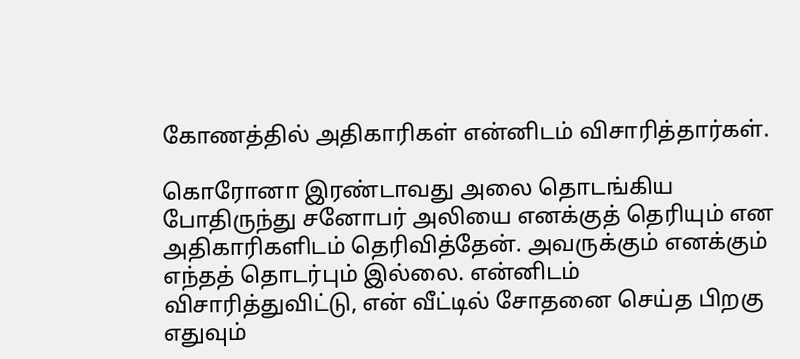கோணத்தில் அதிகாரிகள் என்னிடம் விசாரித்தார்கள்.

கொரோனா இரண்டாவது அலை தொடங்கிய போதிருந்து சனோபர் அலியை எனக்குத் தெரியும் என அதிகாரிகளிடம் தெரிவித்தேன். அவருக்கும் எனக்கும் எந்தத் தொடர்பும் இல்லை. என்னிடம் விசாரித்துவிட்டு, என் வீட்டில் சோதனை செய்த பிறகு எதுவும்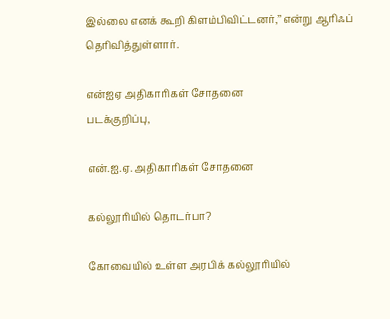இல்லை எனக் கூறி கிளம்பிவிட்டனர்,’’ என்று ஆரிஃப் தெரிவித்துள்ளார்.

என்ஐஏ அதிகாரிகள் சோதனை
படக்குறிப்பு,

என்.ஐ.ஏ. அதிகாரிகள் சோதனை

கல்லூரியில் தொடர்பா?

கோவையில் உள்ள அரபிக் கல்லூரியில்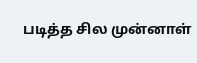படித்த சில முன்னாள்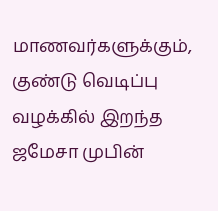மாணவர்களுக்கும், குண்டு வெடிப்பு வழக்கில் இறந்த ஜமேசா முபின்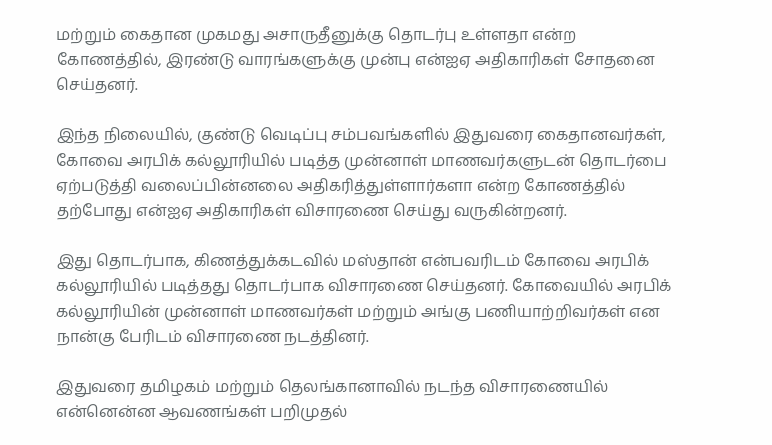மற்றும் கைதான முகமது அசாருதீனுக்கு தொடர்பு உள்ளதா என்ற கோணத்தில், இரண்டு வாரங்களுக்கு முன்பு என்ஐஏ அதிகாரிகள் சோதனை செய்தனர்.

இந்த நிலையில், குண்டு வெடிப்பு சம்பவங்களில் இதுவரை கைதானவர்கள், கோவை அரபிக் கல்லூரியில் படித்த முன்னாள் மாணவர்களுடன் தொடர்பை ஏற்படுத்தி வலைப்பின்னலை அதிகரித்துள்ளார்களா என்ற கோணத்தில் தற்போது என்ஐஏ அதிகாரிகள் விசாரணை செய்து வருகின்றனர்.

இது தொடர்பாக, கிணத்துக்கடவில் மஸ்தான் என்பவரிடம் கோவை அரபிக் கல்லூரியில் படித்தது தொடர்பாக விசாரணை செய்தனர். கோவையில் அரபிக் கல்லூரியின் முன்னாள் மாணவர்கள் மற்றும் அங்கு பணியாற்றிவர்கள் என நான்கு பேரிடம் விசாரணை நடத்தினர்.

இதுவரை தமிழகம் மற்றும் தெலங்கானாவில் நடந்த விசாரணையில் என்னென்ன ஆவணங்கள் பறிமுதல்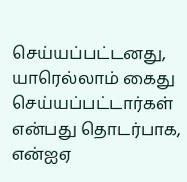செய்யப்பட்டனது, யாரெல்லாம் கைது செய்யப்பட்டார்கள் என்பது தொடர்பாக, என்ஐஏ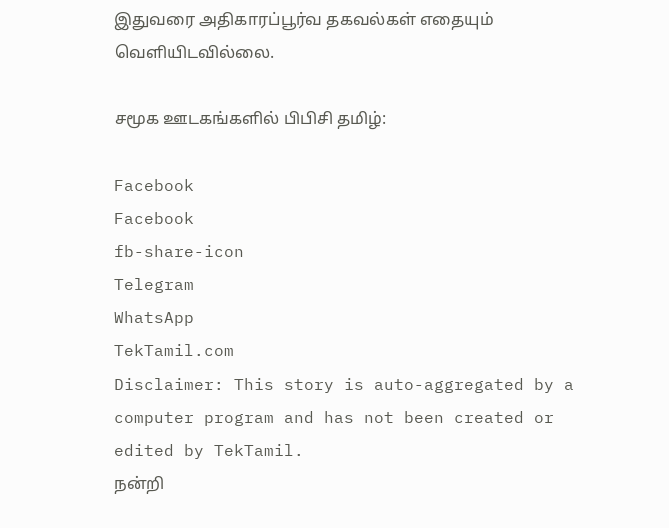இதுவரை அதிகாரப்பூர்வ தகவல்கள் எதையும் வெளியிடவில்லை.

சமூக ஊடகங்களில் பிபிசி தமிழ்:

Facebook
Facebook
fb-share-icon
Telegram
WhatsApp
TekTamil.com
Disclaimer: This story is auto-aggregated by a computer program and has not been created or edited by TekTamil.
நன்றி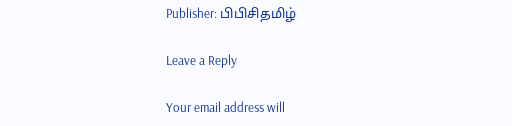Publisher: பிபிசிதமிழ்

Leave a Reply

Your email address will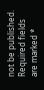not be published. Required fields are marked *